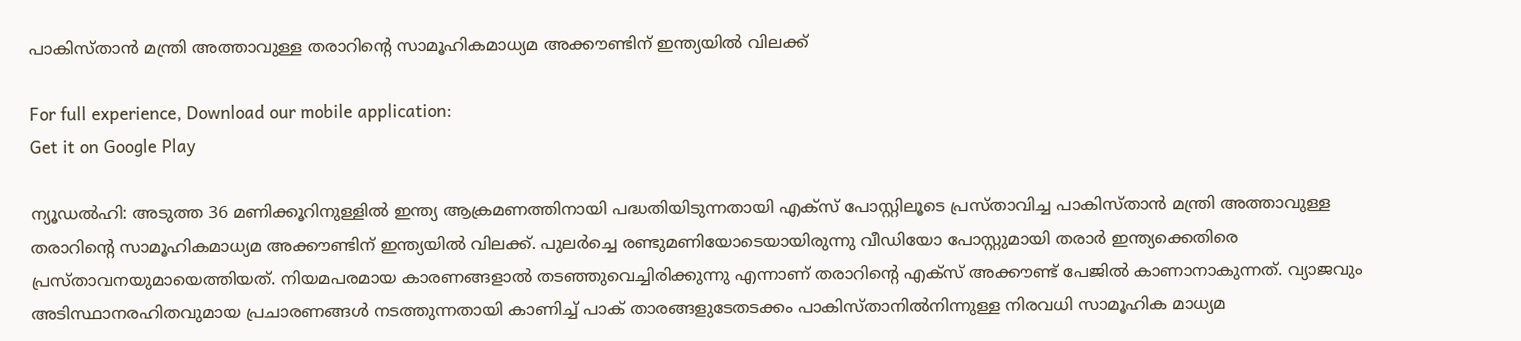പാകിസ്താന്‍ മന്ത്രി അത്താവുള്ള തരാറിന്റെ സാമൂഹികമാധ്യമ അക്കൗണ്ടിന് ഇന്ത്യയില്‍ വിലക്ക്

For full experience, Download our mobile application:
Get it on Google Play

ന്യൂഡല്‍ഹി: അടുത്ത 36 മണിക്കൂറിനുള്ളില്‍ ഇന്ത്യ ആക്രമണത്തിനായി പദ്ധതിയിടുന്നതായി എക്‌സ് പോസ്റ്റിലൂടെ പ്രസ്താവിച്ച പാകിസ്താന്‍ മന്ത്രി അത്താവുള്ള തരാറിന്റെ സാമൂഹികമാധ്യമ അക്കൗണ്ടിന് ഇന്ത്യയില്‍ വിലക്ക്. പുലര്‍ച്ചെ രണ്ടുമണിയോടെയായിരുന്നു വീഡിയോ പോസ്റ്റുമായി തരാര്‍ ഇന്ത്യക്കെതിരെ പ്രസ്താവനയുമായെത്തിയത്. നിയമപരമായ കാരണങ്ങളാല്‍ തടഞ്ഞുവെച്ചിരിക്കുന്നു എന്നാണ് തരാറിന്റെ എക്‌സ് അക്കൗണ്ട് പേജില്‍ കാണാനാകുന്നത്. വ്യാജവും അടിസ്ഥാനരഹിതവുമായ പ്രചാരണങ്ങള്‍ നടത്തുന്നതായി കാണിച്ച് പാക് താരങ്ങളുടേതടക്കം പാകിസ്താനില്‍നിന്നുള്ള നിരവധി സാമൂഹിക മാധ്യമ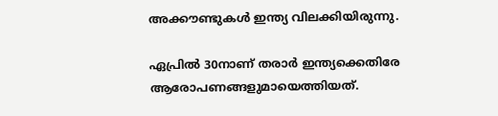അക്കൗണ്ടുകള്‍ ഇന്ത്യ വിലക്കിയിരുന്നു.

ഏപ്രില്‍ 30നാണ് തരാര്‍ ഇന്ത്യക്കെതിരേ ആരോപണങ്ങളുമായെത്തിയത്.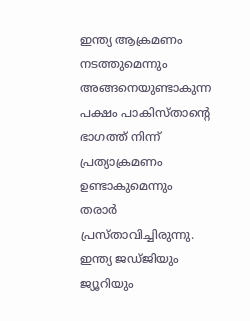ഇന്ത്യ ആക്രമണം നടത്തുമെന്നും അങ്ങനെയുണ്ടാകുന്ന പക്ഷം പാകിസ്താന്റെ ഭാഗത്ത് നിന്ന് പ്രത്യാക്രമണം ഉണ്ടാകുമെന്നും തരാര്‍ പ്രസ്താവിച്ചിരുന്നു. ഇന്ത്യ ജഡ്ജിയും ജ്യൂറിയും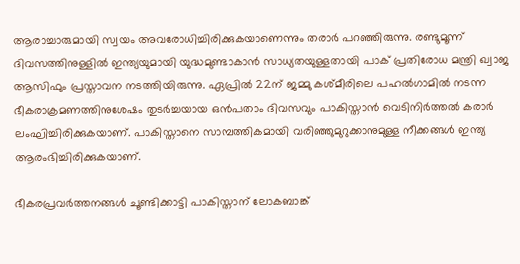ആരാച്ചാരുമായി സ്വയം അവരോധിച്ചിരിക്കുകയാണെന്നും തരാര്‍ പറഞ്ഞിരുന്നു. രണ്ടുമൂന്ന് ദിവസത്തിനുള്ളില്‍ ഇന്ത്യയുമായി യുദ്ധമുണ്ടാകാന്‍ സാധ്യതയുള്ളതായി പാക് പ്രതിരോധ മന്ത്രി ഖ്വാജ ആസിഫും പ്രസ്താവന നടത്തിയിരുന്നു. ഏപ്രില്‍ 22ന് ജമ്മു കശ്മീരിലെ പഹല്‍ഗാമില്‍ നടന്ന ഭീകരാക്രമണത്തിനുശേഷം തുടര്‍ച്ചയായ ഒന്‍പതാം ദിവസവും പാകിസ്താന്‍ വെടിനിര്‍ത്തല്‍ കരാര്‍ ലംഘിച്ചിരിക്കുകയാണ്. പാകിസ്താനെ സാമ്പത്തികമായി വരിഞ്ഞുമുറുക്കാനുമുള്ള നീക്കങ്ങള്‍ ഇന്ത്യ ആരംഭിച്ചിരിക്കുകയാണ്.

ഭീകരപ്രവര്‍ത്തനങ്ങള്‍ ചൂണ്ടിക്കാട്ടി പാകിസ്താന് ലോകബാങ്ക്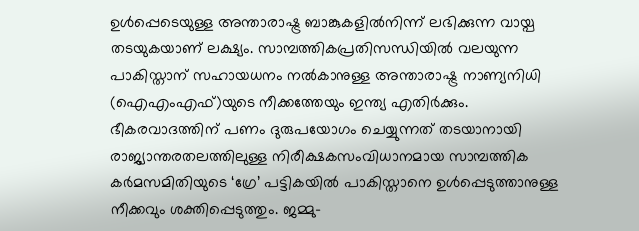ഉള്‍പ്പെടെയുള്ള അന്താരാഷ്ട്ര ബാങ്കുകളില്‍നിന്ന് ലഭിക്കുന്ന വായ്പ തടയുകയാണ് ലക്ഷ്യം. സാമ്പത്തികപ്രതിസന്ധിയില്‍ വലയുന്ന പാകിസ്താന് സഹായധനം നല്‍കാനുള്ള അന്താരാഷ്ട്ര നാണ്യനിധി (ഐഎംഎഫ്)യുടെ നീക്കത്തേയും ഇന്ത്യ എതിര്‍ക്കും. ഭീകരവാദത്തിന് പണം ദുരുപയോഗം ചെയ്യുന്നത് തടയാനായി രാജ്യാന്തരതലത്തിലുള്ള നിരീക്ഷകസംവിധാനമായ സാമ്പത്തിക കര്‍മസമിതിയുടെ ‘ഗ്രേ’ പട്ടികയില്‍ പാകിസ്താനെ ഉള്‍പ്പെടുത്താനുള്ള നീക്കവും ശക്തിപ്പെടുത്തും. ജമ്മു-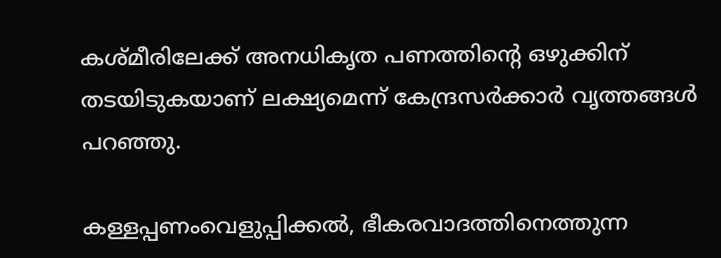കശ്മീരിലേക്ക് അനധികൃത പണത്തിന്റെ ഒഴുക്കിന് തടയിടുകയാണ് ലക്ഷ്യമെന്ന് കേന്ദ്രസര്‍ക്കാര്‍ വൃത്തങ്ങള്‍ പറഞ്ഞു.

കള്ളപ്പണംവെളുപ്പിക്കല്‍, ഭീകരവാദത്തിനെത്തുന്ന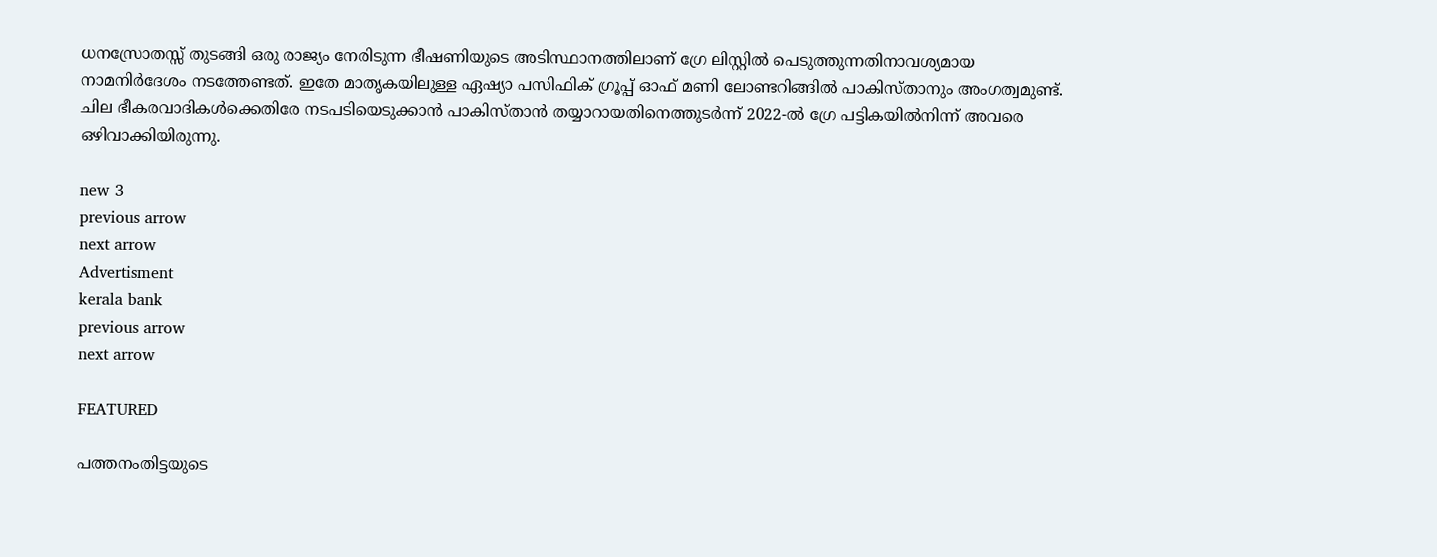ധനസ്രോതസ്സ് തുടങ്ങി ഒരു രാജ്യം നേരിടുന്ന ഭീഷണിയുടെ അടിസ്ഥാനത്തിലാണ് ഗ്രേ ലിസ്റ്റില്‍ പെടുത്തുന്നതിനാവശ്യമായ നാമനിര്‍ദേശം നടത്തേണ്ടത്. ഇതേ മാതൃകയിലുള്ള ഏഷ്യാ പസിഫിക് ഗ്രൂപ്പ് ഓഫ് മണി ലോണ്ടറിങ്ങില്‍ പാകിസ്താനും അംഗത്വമുണ്ട്. ചില ഭീകരവാദികള്‍ക്കെതിരേ നടപടിയെടുക്കാന്‍ പാകിസ്താന്‍ തയ്യാറായതിനെത്തുടര്‍ന്ന് 2022-ല്‍ ഗ്രേ പട്ടികയില്‍നിന്ന് അവരെ ഒഴിവാക്കിയിരുന്നു.

new 3
previous arrow
next arrow
Advertisment
kerala bank
previous arrow
next arrow

FEATURED

പത്തനംതിട്ടയുടെ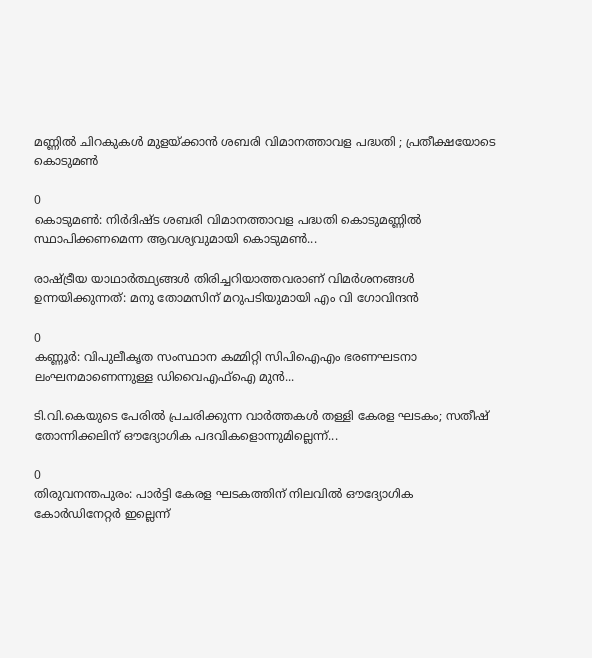മണ്ണിൽ ചിറകുകൾ മുളയ്ക്കാൻ ശബരി വിമാനത്താവള പദ്ധതി ; പ്രതീക്ഷയോടെ കൊടുമൺ

0
കൊടുമൺ: നിർദിഷ്ട ശബരി വിമാനത്താവള പദ്ധതി കൊടുമണ്ണിൽ സ്ഥാപിക്കണമെന്ന ആവശ്യവുമായി കൊടുമൺ...

രാഷ്ട്രീയ യാഥാർത്ഥ്യങ്ങൾ തിരിച്ചറിയാത്തവരാണ് വിമർശനങ്ങൾ ഉന്നയിക്കുന്നത്: മനു തോമസിന് മറുപടിയുമായി എം വി ഗോവിന്ദൻ

0
കണ്ണൂര്‍: വിപുലീകൃത സംസ്ഥാന കമ്മിറ്റി സിപിഐഎം ഭരണഘടനാ ലംഘനമാണെന്നുള്ള ഡിവൈഎഫ്‌ഐ മുന്‍...

ടി.വി.കെയുടെ പേരിൽ പ്രചരിക്കുന്ന വാർത്തകൾ തള്ളി കേരള ഘടകം; സതീഷ് തോന്നിക്കലിന് ഔദ്യോഗിക പദവികളൊന്നുമില്ലെന്ന്...

0
തിരുവനന്തപുരം: പാർട്ടി കേരള ഘടകത്തിന് നിലവിൽ ഔദ്യോഗിക കോർഡിനേറ്റർ ഇല്ലെന്ന്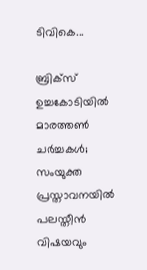ടിവികെ...

ബ്രിക്സ് ഉച്ചകോടിയിൽ മാരത്തൺ ചർച്ചകൾ; സംയുക്ത പ്രസ്താവനയിൽ പലസ്തീൻ വിഷയവും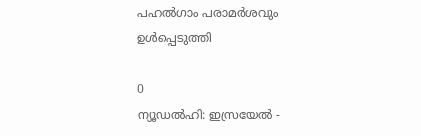പഹൽഗാം പരാമർശവും ഉൾപ്പെടുത്തി

0
ന്യൂഡല്‍ഹി: ഇസ്രയേല്‍ -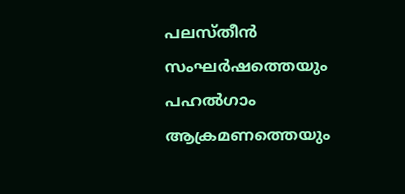പലസ്തീന്‍ സംഘര്‍ഷത്തെയും പഹല്‍ഗാം ആക്രമണത്തെയും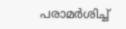പരാമര്‍ശിച്ച്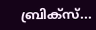ബ്രിക്‌സ്...